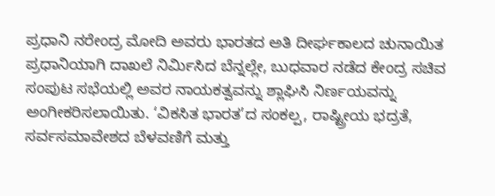ಪ್ರಧಾನಿ ನರೇಂದ್ರ ಮೋದಿ ಅವರು ಭಾರತದ ಅತಿ ದೀರ್ಘಕಾಲದ ಚುನಾಯಿತ ಪ್ರಧಾನಿಯಾಗಿ ದಾಖಲೆ ನಿರ್ಮಿಸಿದ ಬೆನ್ನಲ್ಲೇ, ಬುಧವಾರ ನಡೆದ ಕೇಂದ್ರ ಸಚಿವ ಸಂಪುಟ ಸಭೆಯಲ್ಲಿ ಅವರ ನಾಯಕತ್ವವನ್ನು ಶ್ಲಾಘಿಸಿ ನಿರ್ಣಯವನ್ನು ಅಂಗೀಕರಿಸಲಾಯಿತು. ‘ವಿಕಸಿತ ಭಾರತ’ದ ಸಂಕಲ್ಪ, ರಾಷ್ಟ್ರೀಯ ಭದ್ರತೆ, ಸರ್ವಸಮಾವೇಶದ ಬೆಳವಣಿಗೆ ಮತ್ತು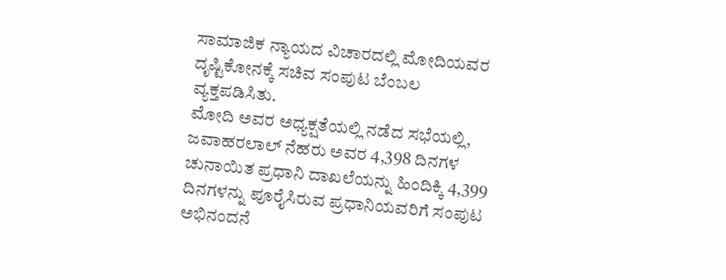ಸಾಮಾಜಿಕ ನ್ಯಾಯದ ವಿಚಾರದಲ್ಲಿ ಮೋದಿಯವರ ದೃಷ್ಟಿಕೋನಕ್ಕೆ ಸಚಿವ ಸಂಪುಟ ಬೆಂಬಲ ವ್ಯಕ್ತಪಡಿಸಿತು.
ಮೋದಿ ಅವರ ಅಧ್ಯಕ್ಷತೆಯಲ್ಲಿ ನಡೆದ ಸಭೆಯಲ್ಲಿ, ಜವಾಹರಲಾಲ್ ನೆಹರು ಅವರ 4,398 ದಿನಗಳ ಚುನಾಯಿತ ಪ್ರಧಾನಿ ದಾಖಲೆಯನ್ನು ಹಿಂದಿಕ್ಕಿ 4,399 ದಿನಗಳನ್ನು ಪೂರೈಸಿರುವ ಪ್ರಧಾನಿಯವರಿಗೆ ಸಂಪುಟ ಅಭಿನಂದನೆ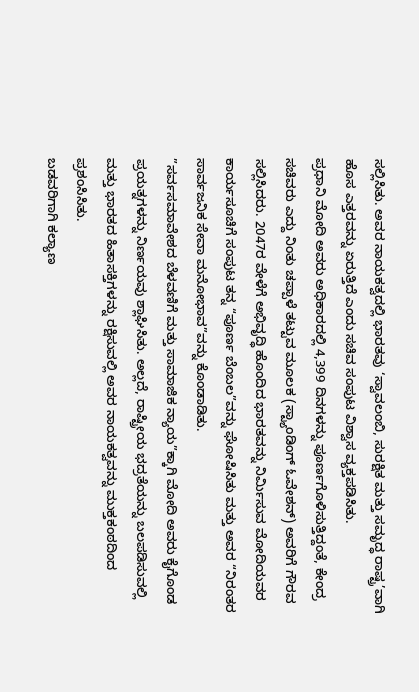ಸಲ್ಲಿಸಿತು. ಅವರ ನಾಯಕತ್ವದಲ್ಲಿ ಭಾರತವು ‘ಸ್ವಾವಲಂಬಿ, ಸುರಕ್ಷಿತ ಮತ್ತು ಸಮೃದ್ಧ ರಾಷ್ಟ್ರ’ವಾಗಿ ಹೊಸ ಎತ್ತರವನ್ನು ಏರುತ್ತಿದೆ ಎಂದು ಸಚಿವ ಸಂಪುಟ ವಿಶ್ವಾಸ ವ್ಯಕ್ತಪಡಿಸಿತು.
ಪ್ರಧಾನಿ ಮೋದಿ ಅವರು ಅಧಿಕಾರದಲ್ಲಿ 4,399 ದಿನಗಳನ್ನು ಪೂರ್ಣಗೊಳಿಸುತ್ತಿದ್ದಂತೆ, ಕೇಂದ್ರ ಸಚಿವರು ಎದ್ದು ನಿಂತು ಚಪ್ಪಾಳೆ ತಟ್ಟುವ ಮೂಲಕ (ಸ್ಟ್ಯಾಂಡಿಂಗ್ ಓವೇಶನ್) ಅವರಿಗೆ ಗೌರವ ಸಲ್ಲಿಸಿದರು. 2047ರ ವೇಳೆಗೆ ಅಭಿವೃದ್ಧಿ ಹೊಂದಿದ ಭಾರತವನ್ನು ನಿರ್ಮಿಸುವ ಮೋದಿಯವರ ಕಾರ್ಯಸೂಚಿಗೆ ಸಂಪುಟ ತನ್ನ “ಪೂರ್ಣ ಬೆಂಬಲ”ವನ್ನು ಘೋಷಿಸಿತು ಮತ್ತು ಅವರ “ನಿರಂತರ ಸಾರ್ವಜನಿಕ ಸೇವಾ ಮನೋಭಾವ”ವನ್ನು ಕೊಂಡಾಡಿತು.
”ಸರ್ವಸಮಾವೇಶದ ಬೆಳವಣಿಗೆ ಮತ್ತು ಸಾಮಾಜಿಕ ನ್ಯಾಯ”ಕ್ಕಾಗಿ ಮೋದಿ ಅವರು ಕೈಗೊಂಡ ಪ್ರಯತ್ನಗಳನ್ನು ನಿರ್ಣಯವು ಶ್ಲಾಘಿಸಿತು. ಅಲ್ಲದೆ, ರಾಷ್ಟ್ರೀಯ ಭದ್ರತೆಯನ್ನು ಬಲಪಡಿಸುವಲ್ಲಿ ಮತ್ತು ಭಾರತದ ಹಿತಾಸಕ್ತಿಗಳನ್ನು ರಕ್ಷಿಸುವಲ್ಲಿ ಅವರ ನಾಯಕತ್ವವನ್ನು ಮುಕ್ತಕಂಠದಿಂದ ಪ್ರಶಂಸಿಸಿತು.
ಬಡವರಿಗಾಗಿ ಕಲ್ಯಾಣ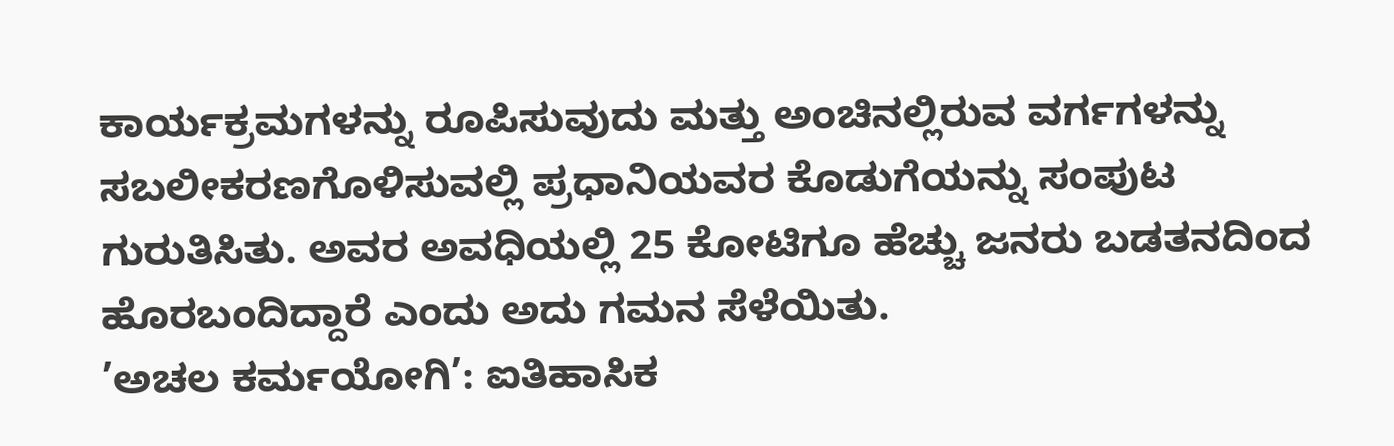ಕಾರ್ಯಕ್ರಮಗಳನ್ನು ರೂಪಿಸುವುದು ಮತ್ತು ಅಂಚಿನಲ್ಲಿರುವ ವರ್ಗಗಳನ್ನು ಸಬಲೀಕರಣಗೊಳಿಸುವಲ್ಲಿ ಪ್ರಧಾನಿಯವರ ಕೊಡುಗೆಯನ್ನು ಸಂಪುಟ ಗುರುತಿಸಿತು. ಅವರ ಅವಧಿಯಲ್ಲಿ 25 ಕೋಟಿಗೂ ಹೆಚ್ಚು ಜನರು ಬಡತನದಿಂದ ಹೊರಬಂದಿದ್ದಾರೆ ಎಂದು ಅದು ಗಮನ ಸೆಳೆಯಿತು.
’ಅಚಲ ಕರ್ಮಯೋಗಿ’: ಐತಿಹಾಸಿಕ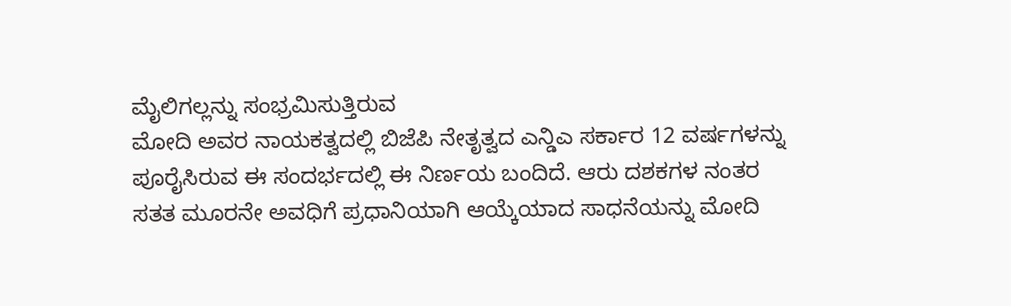ಮೈಲಿಗಲ್ಲನ್ನು ಸಂಭ್ರಮಿಸುತ್ತಿರುವ
ಮೋದಿ ಅವರ ನಾಯಕತ್ವದಲ್ಲಿ ಬಿಜೆಪಿ ನೇತೃತ್ವದ ಎನ್ಡಿಎ ಸರ್ಕಾರ 12 ವರ್ಷಗಳನ್ನು ಪೂರೈಸಿರುವ ಈ ಸಂದರ್ಭದಲ್ಲಿ ಈ ನಿರ್ಣಯ ಬಂದಿದೆ. ಆರು ದಶಕಗಳ ನಂತರ ಸತತ ಮೂರನೇ ಅವಧಿಗೆ ಪ್ರಧಾನಿಯಾಗಿ ಆಯ್ಕೆಯಾದ ಸಾಧನೆಯನ್ನು ಮೋದಿ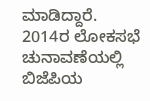ಮಾಡಿದ್ದಾರೆ.
2014ರ ಲೋಕಸಭೆ ಚುನಾವಣೆಯಲ್ಲಿ ಬಿಜೆಪಿಯ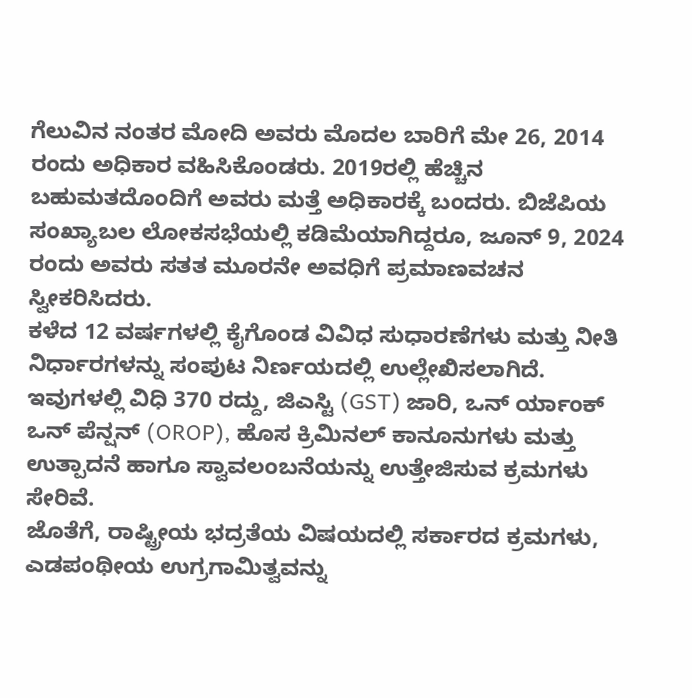ಗೆಲುವಿನ ನಂತರ ಮೋದಿ ಅವರು ಮೊದಲ ಬಾರಿಗೆ ಮೇ 26, 2014 ರಂದು ಅಧಿಕಾರ ವಹಿಸಿಕೊಂಡರು. 2019ರಲ್ಲಿ ಹೆಚ್ಚಿನ ಬಹುಮತದೊಂದಿಗೆ ಅವರು ಮತ್ತೆ ಅಧಿಕಾರಕ್ಕೆ ಬಂದರು. ಬಿಜೆಪಿಯ ಸಂಖ್ಯಾಬಲ ಲೋಕಸಭೆಯಲ್ಲಿ ಕಡಿಮೆಯಾಗಿದ್ದರೂ, ಜೂನ್ 9, 2024 ರಂದು ಅವರು ಸತತ ಮೂರನೇ ಅವಧಿಗೆ ಪ್ರಮಾಣವಚನ ಸ್ವೀಕರಿಸಿದರು.
ಕಳೆದ 12 ವರ್ಷಗಳಲ್ಲಿ ಕೈಗೊಂಡ ವಿವಿಧ ಸುಧಾರಣೆಗಳು ಮತ್ತು ನೀತಿ ನಿರ್ಧಾರಗಳನ್ನು ಸಂಪುಟ ನಿರ್ಣಯದಲ್ಲಿ ಉಲ್ಲೇಖಿಸಲಾಗಿದೆ. ಇವುಗಳಲ್ಲಿ ವಿಧಿ 370 ರದ್ದು, ಜಿಎಸ್ಟಿ (GST) ಜಾರಿ, ಒನ್ ರ್ಯಾಂಕ್ ಒನ್ ಪೆನ್ಷನ್ (OROP), ಹೊಸ ಕ್ರಿಮಿನಲ್ ಕಾನೂನುಗಳು ಮತ್ತು ಉತ್ಪಾದನೆ ಹಾಗೂ ಸ್ವಾವಲಂಬನೆಯನ್ನು ಉತ್ತೇಜಿಸುವ ಕ್ರಮಗಳು ಸೇರಿವೆ.
ಜೊತೆಗೆ, ರಾಷ್ಟ್ರೀಯ ಭದ್ರತೆಯ ವಿಷಯದಲ್ಲಿ ಸರ್ಕಾರದ ಕ್ರಮಗಳು, ಎಡಪಂಥೀಯ ಉಗ್ರಗಾಮಿತ್ವವನ್ನು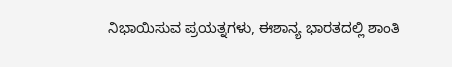ನಿಭಾಯಿಸುವ ಪ್ರಯತ್ನಗಳು, ಈಶಾನ್ಯ ಭಾರತದಲ್ಲಿ ಶಾಂತಿ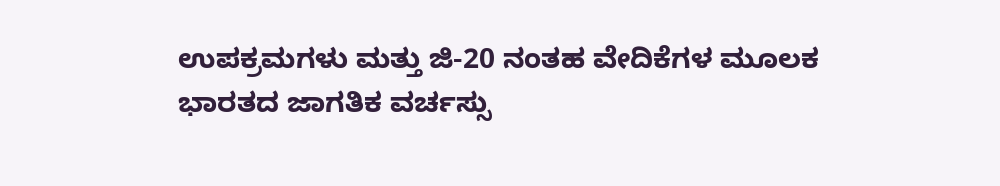ಉಪಕ್ರಮಗಳು ಮತ್ತು ಜಿ-20 ನಂತಹ ವೇದಿಕೆಗಳ ಮೂಲಕ ಭಾರತದ ಜಾಗತಿಕ ವರ್ಚಸ್ಸು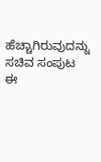ಹೆಚ್ಚಾಗಿರುವುದನ್ನು ಸಚಿವ ಸಂಪುಟ ಈ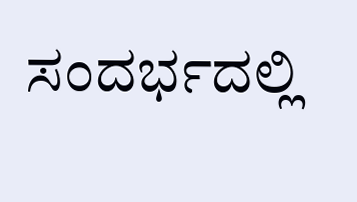ಸಂದರ್ಭದಲ್ಲಿ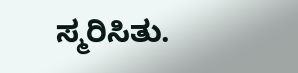ಸ್ಮರಿಸಿತು.